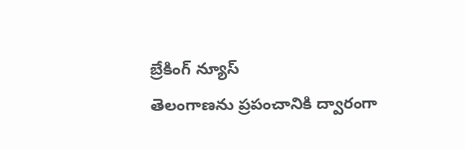బ్రేకింగ్ న్యూస్
తెలంగాణను ప్రపంచానికి ద్వారంగా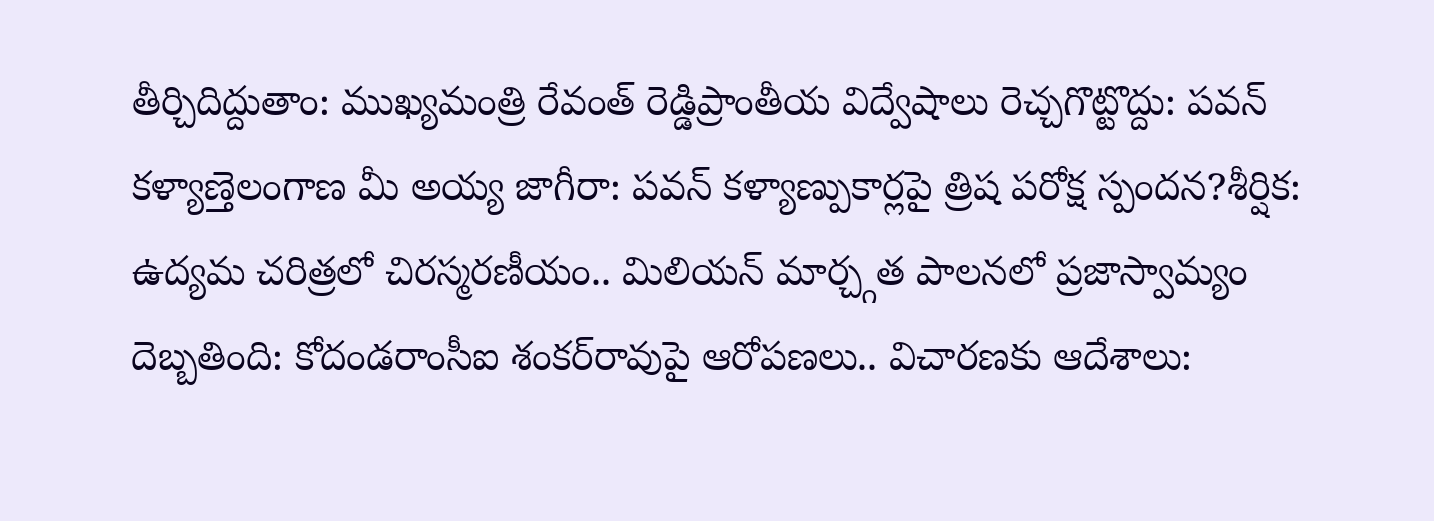తీర్చిదిద్దుతాం: ముఖ్యమంత్రి రేవంత్ రెడ్డిప్రాంతీయ విద్వేషాలు రెచ్చగొట్టొద్దు: పవన్ కళ్యాణ్తెలంగాణ మీ అయ్య జాగీరా: పవన్ కళ్యాణ్పుకార్లపై త్రిష పరోక్ష స్పందన?శీర్షిక: ఉద్యమ చరిత్రలో చిరస్మరణీయం.. మిలియన్ మార్చ్గత పాలనలో ప్రజాస్వామ్యం దెబ్బతింది: కోదండరాంసీఐ శంకర్‌రావుపై ఆరోపణలు.. విచారణకు ఆదేశాలు: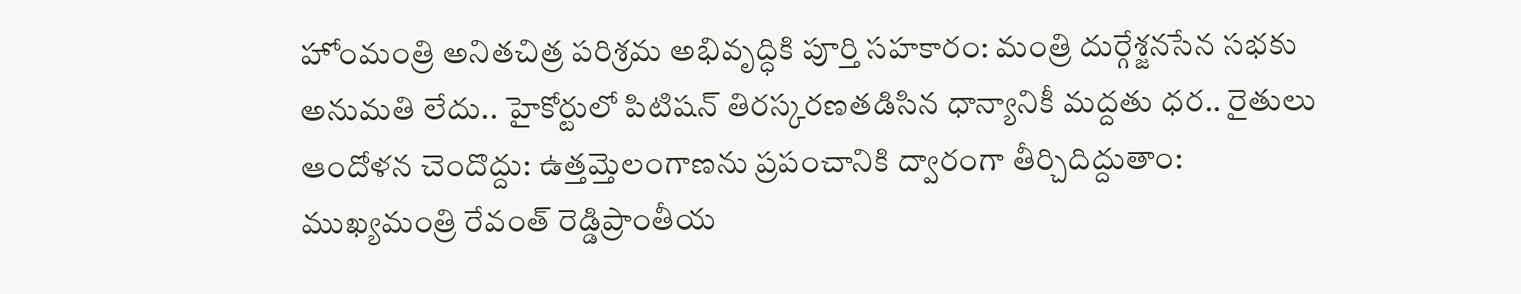హోంమంత్రి అనితచిత్ర పరిశ్రమ అభివృద్ధికి పూర్తి సహకారం: మంత్రి దుర్గేశ్జనసేన సభకు అనుమతి లేదు.. హైకోర్టులో పిటిషన్ తిరస్కరణతడిసిన ధాన్యానికీ మద్దతు ధర.. రైతులు ఆందోళన చెందొద్దు: ఉత్తమ్తెలంగాణను ప్రపంచానికి ద్వారంగా తీర్చిదిద్దుతాం: ముఖ్యమంత్రి రేవంత్ రెడ్డిప్రాంతీయ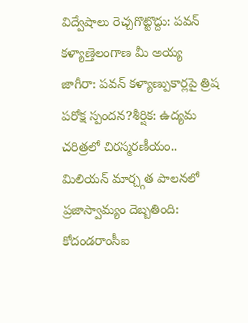విద్వేషాలు రెచ్చగొట్టొద్దు: పవన్ కళ్యాణ్తెలంగాణ మీ అయ్య జాగీరా: పవన్ కళ్యాణ్పుకార్లపై త్రిష పరోక్ష స్పందన?శీర్షిక: ఉద్యమ చరిత్రలో చిరస్మరణీయం.. మిలియన్ మార్చ్గత పాలనలో ప్రజాస్వామ్యం దెబ్బతింది: కోదండరాంసీఐ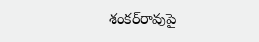శంకర్‌రావుపై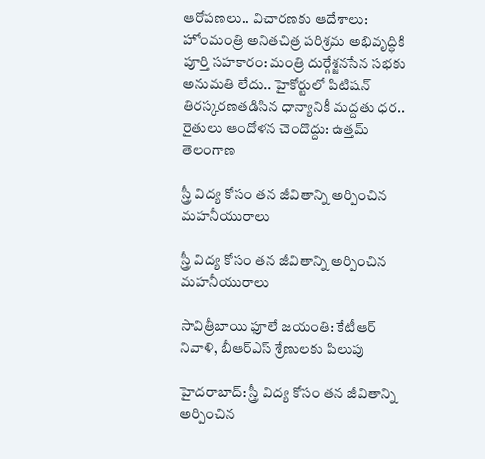ఆరోపణలు.. విచారణకు ఆదేశాలు: హోంమంత్రి అనితచిత్ర పరిశ్రమ అభివృద్ధికి పూర్తి సహకారం: మంత్రి దుర్గేశ్జనసేన సభకు అనుమతి లేదు.. హైకోర్టులో పిటిషన్ తిరస్కరణతడిసిన ధాన్యానికీ మద్దతు ధర.. రైతులు ఆందోళన చెందొద్దు: ఉత్తమ్
తెలంగాణ

స్త్రీ విద్య కోసం తన జీవితాన్ని అర్పించిన మహనీయురాలు

స్త్రీ విద్య కోసం తన జీవితాన్ని అర్పించిన మహనీయురాలు

సావిత్రీబాయి ఫూలే జయంతి: కేటీఆర్‌ నివాళి, బీఆర్‌ఎస్‌ శ్రేణులకు పిలుపు

హైదరాబాద్: స్త్రీ విద్య కోసం తన జీవితాన్ని అర్పించిన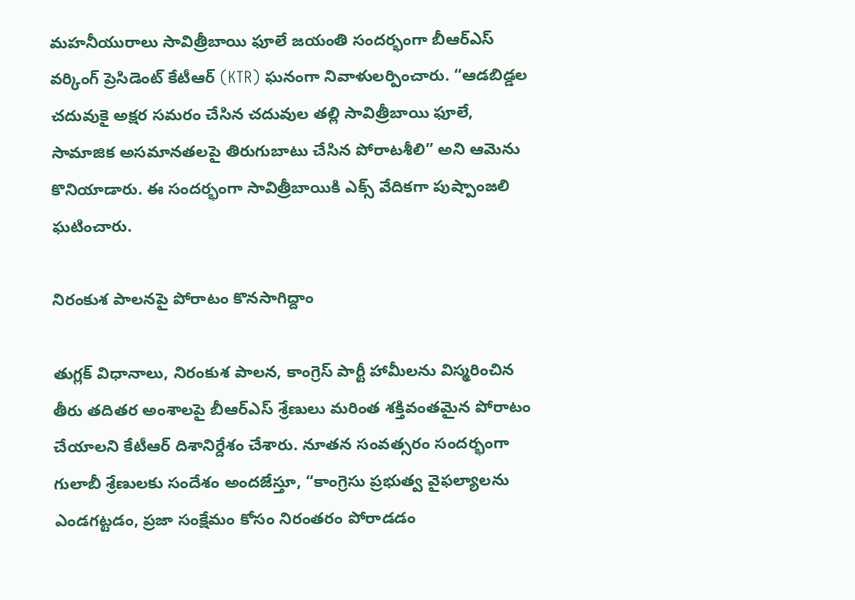మహనీయురాలు సావిత్రీబాయి ఫూలే జయంతి సందర్భంగా బీఆర్‌ఎస్‌ వర్కింగ్‌ ప్రెసిడెంట్‌ కేటీఆర్‌ (KTR) ఘనంగా నివాళులర్పించారు. “ఆడబిడ్డల చదువుకై అక్షర సమరం చేసిన చదువుల తల్లి సావిత్రీబాయి ఫూలే, సామాజిక అసమానతలపై తిరుగుబాటు చేసిన పోరాటశీలి” అని ఆమెను కొనియాడారు. ఈ సందర్భంగా సావిత్రీబాయికి ఎక్స్ వేదికగా పుష్పాంజలి ఘటించారు.

నిరంకుశ పాలనపై పోరాటం కొనసాగిద్దాం

తుగ్లక్‌ విధానాలు, నిరంకుశ పాలన, కాంగ్రెస్‌ పార్టీ హామీలను విస్మరించిన తీరు తదితర అంశాలపై బీఆర్‌ఎస్‌ శ్రేణులు మరింత శక్తివంతమైన పోరాటం చేయాలని కేటీఆర్‌ దిశానిర్దేశం చేశారు. నూతన సంవత్సరం సందర్భంగా గులాబీ శ్రేణులకు సందేశం అందజేస్తూ, “కాంగ్రెసు ప్రభుత్వ వైఫల్యాలను ఎండగట్టడం, ప్రజా సంక్షేమం కోసం నిరంతరం పోరాడడం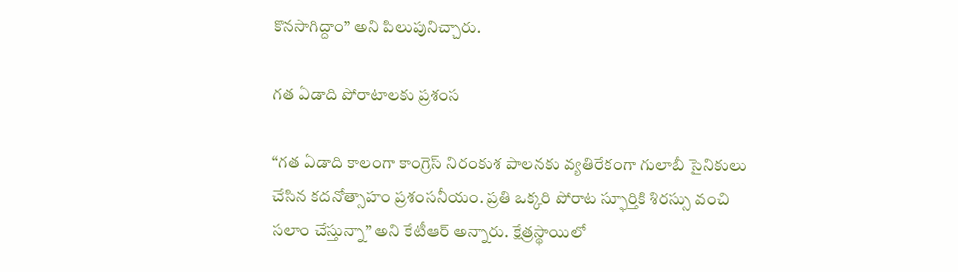కొనసాగిద్దాం” అని పిలుపునిచ్చారు.

గత ఏడాది పోరాటాలకు ప్రశంస

“గత ఏడాది కాలంగా కాంగ్రెస్‌ నిరంకుశ పాలనకు వ్యతిరేకంగా గులాబీ సైనికులు చేసిన కదనోత్సాహం ప్రశంసనీయం. ప్రతి ఒక్కరి పోరాట స్ఫూర్తికి శిరస్సు వంచి సలాం చేస్తున్నా” అని కేటీఆర్‌ అన్నారు. క్షేత్రస్థాయిలో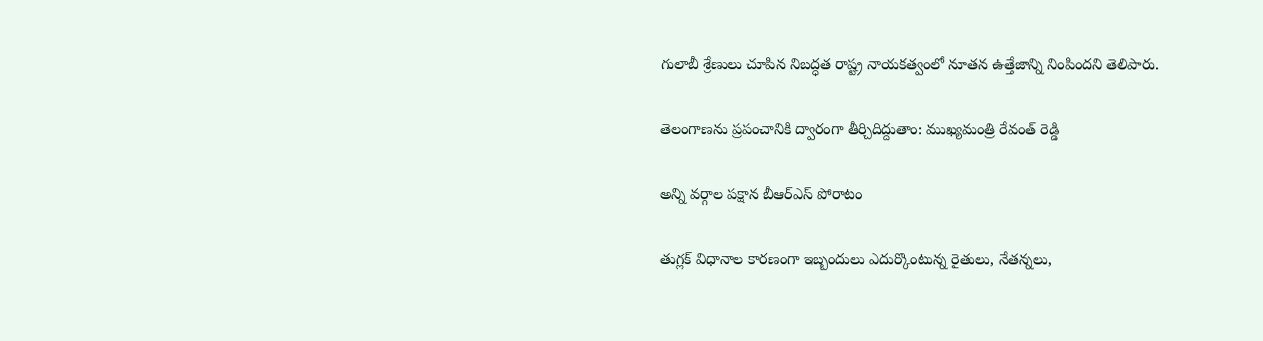గులాబీ శ్రేణులు చూపిన నిబద్ధత రాష్ట్ర నాయకత్వంలో నూతన ఉత్తేజాన్ని నింపిందని తెలిపారు.

తెలంగాణను ప్రపంచానికి ద్వారంగా తీర్చిదిద్దుతాం: ముఖ్యమంత్రి రేవంత్ రెడ్డి

అన్ని వర్గాల పక్షాన బీఆర్‌ఎస్‌ పోరాటం

తుగ్లక్‌ విధానాల కారణంగా ఇబ్బందులు ఎదుర్కొంటున్న రైతులు, నేతన్నలు,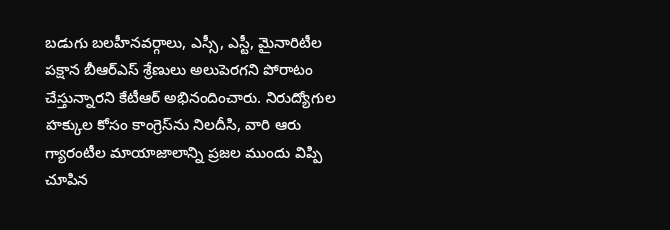బడుగు బలహీనవర్గాలు, ఎస్సీ, ఎస్టీ, మైనారిటీల పక్షాన బీఆర్‌ఎస్‌ శ్రేణులు అలుపెరగని పోరాటం చేస్తున్నారని కేటీఆర్‌ అభినందించారు. నిరుద్యోగుల హక్కుల కోసం కాంగ్రెస్‌ను నిలదీసి, వారి ఆరు గ్యారంటీల మాయాజాలాన్ని ప్రజల ముందు విప్పి చూపిన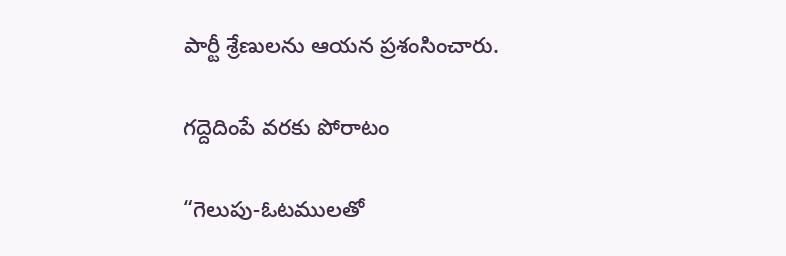పార్టీ శ్రేణులను ఆయన ప్రశంసించారు.

గద్దెదింపే వరకు పోరాటం

“గెలుపు-ఓటములతో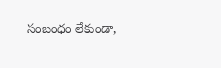సంబంధం లేకుండా,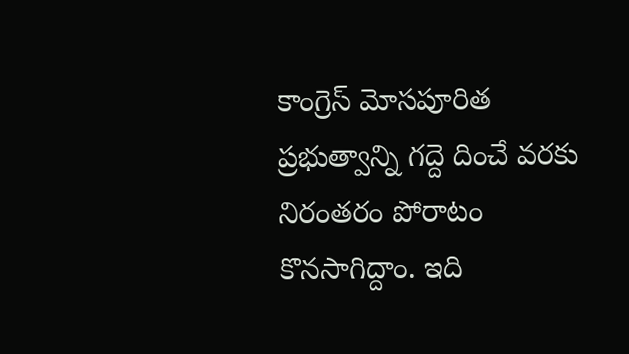కాంగ్రెస్‌ మోసపూరిత ప్రభుత్వాన్ని గద్దె దించే వరకు నిరంతరం పోరాటం కొనసాగిద్దాం. ఇది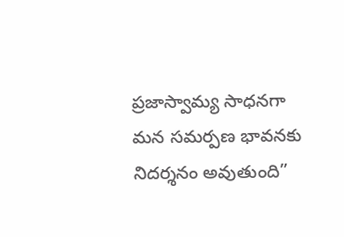ప్రజాస్వామ్య సాధనగా మన సమర్పణ భావనకు నిదర్శనం అవుతుంది”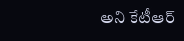అని కేటీఆర్‌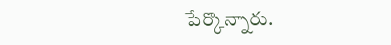పేర్కొన్నారు.